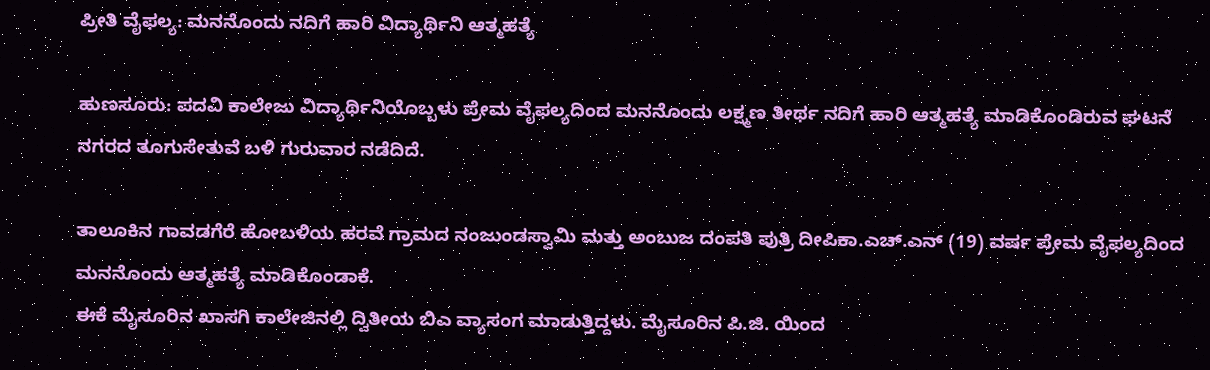ಪ್ರೀತಿ ವೈಫಲ್ಯ: ಮನನೊಂದು ನದಿಗೆ ಹಾರಿ ವಿದ್ಯಾರ್ಥಿನಿ ಆತ್ಮಹತ್ಯೆ

ಹುಣಸೂರು: ಪದವಿ ಕಾಲೇಜು ವಿದ್ಯಾರ್ಥಿನಿಯೊಬ್ಬಳು ಪ್ರೇಮ ವೈಫಲ್ಯದಿಂದ ಮನನೊಂದು ಲಕ್ಷ್ಮಣ ತೀರ್ಥ ನದಿಗೆ ಹಾರಿ ಆತ್ಮಹತ್ಯೆ ಮಾಡಿಕೊಂಡಿರುವ ಘಟನೆ ನಗರದ ತೂಗುಸೇತುವೆ ಬಳಿ ಗುರುವಾರ ನಡೆದಿದೆ.

ತಾಲೂಕಿನ ಗಾವಡಗೆರೆ ಹೋಬಳಿಯ ಹರವೆ ಗ್ರಾಮದ ನಂಜುಂಡಸ್ವಾಮಿ ಮತ್ತು ಅಂಬುಜ ದಂಪತಿ ಪುತ್ರಿ ದೀಪಿಕಾ.ಎಚ್.ಎನ್ (19) ವರ್ಷ ಪ್ರೇಮ ವೈಫಲ್ಯದಿಂದ ಮನನೊಂದು ಆತ್ಮಹತ್ಯೆ ಮಾಡಿಕೊಂಡಾಕೆ.
ಈಕೆ ಮೈಸೂರಿನ ಖಾಸಗಿ ಕಾಲೇಜಿನಲ್ಲಿ ದ್ವಿತೀಯ ಬಿಎ ವ್ಯಾಸಂಗ ಮಾಡುತ್ತಿದ್ದಳು. ಮೈಸೂರಿನ ಪಿ.ಜಿ. ಯಿಂದ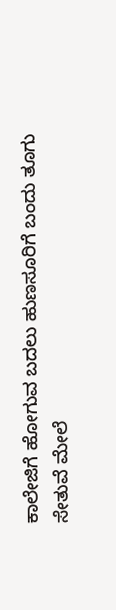ಕಾಲೇಜಿಗೆ ಹೋಗುವ ಬದಲು ಹುಣಸೂರಿಗೆ ಬಂದು ತೂಗು ಸೇತುವೆ ಮೇಲೆ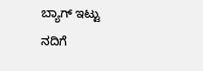ಬ್ಯಾಗ್ ಇಟ್ಟು ನದಿಗೆ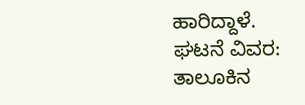ಹಾರಿದ್ದಾಳೆ.
ಘಟನೆ ವಿವರ:
ತಾಲೂಕಿನ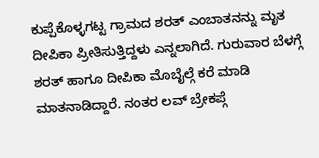ಕುಪ್ಪೆಕೊಳ್ಳಗಟ್ಟ ಗ್ರಾಮದ ಶರತ್ ಎಂಬಾತನನ್ನು ಮೃತ ದೀಪಿಕಾ ಪ್ರೀತಿಸುತ್ತಿದ್ದಳು ಎನ್ನಲಾಗಿದೆ. ಗುರುವಾರ ಬೆಳಗ್ಗೆ ಶರತ್ ಹಾಗೂ ದೀಪಿಕಾ ಮೊಬೈಲ್ಗೆ ಕರೆ ಮಾಡಿ ಮಾತನಾಡಿದ್ದಾರೆ. ನಂತರ ಲವ್ ಬ್ರೇಕಪ್ಗೆ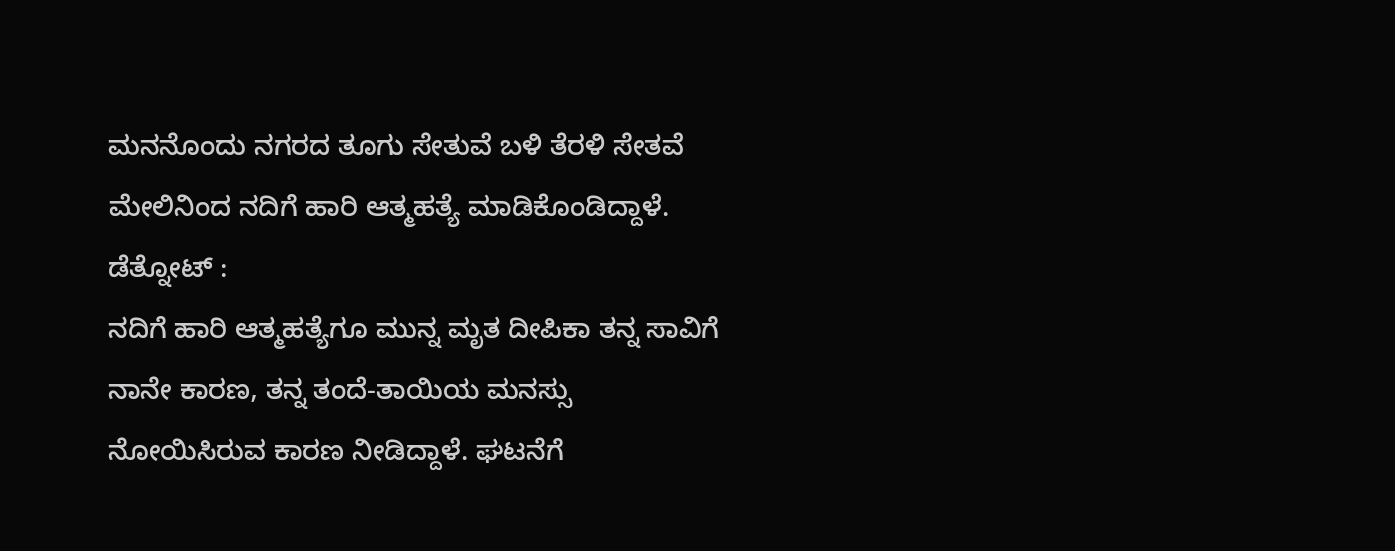ಮನನೊಂದು ನಗರದ ತೂಗು ಸೇತುವೆ ಬಳಿ ತೆರಳಿ ಸೇತವೆ ಮೇಲಿನಿಂದ ನದಿಗೆ ಹಾರಿ ಆತ್ಮಹತ್ಯೆ ಮಾಡಿಕೊಂಡಿದ್ದಾಳೆ.
ಡೆತ್ನೋಟ್ :
ನದಿಗೆ ಹಾರಿ ಆತ್ಮಹತ್ಯೆಗೂ ಮುನ್ನ ಮೃತ ದೀಪಿಕಾ ತನ್ನ ಸಾವಿಗೆ ನಾನೇ ಕಾರಣ, ತನ್ನ ತಂದೆ-ತಾಯಿಯ ಮನಸ್ಸು ನೋಯಿಸಿರುವ ಕಾರಣ ನೀಡಿದ್ದಾಳೆ. ಘಟನೆಗೆ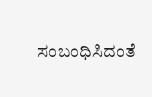ಸಂಬಂಧಿಸಿದಂತೆ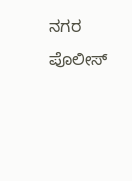ನಗರ ಪೊಲೀಸ್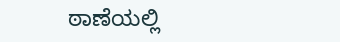ಠಾಣೆಯಲ್ಲಿ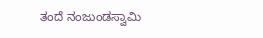ತಂದೆ ನಂಜುಂಡಸ್ವಾಮಿ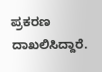ಪ್ರಕರಣ ದಾಖಲಿಸಿದ್ದಾರೆ.